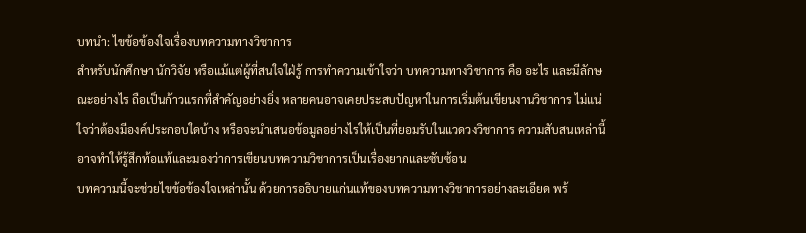บทนำ: ไขข้อข้องใจเรื่องบทความทางวิชาการ
สำหรับนักศึกษา นักวิจัย หรือแม้แต่ผู้ที่สนใจใฝ่รู้ การทำความเข้าใจว่า บทความทางวิชาการ คือ อะไร และมีลักษณะอย่างไร ถือเป็นก้าวแรกที่สำคัญอย่างยิ่ง หลายคนอาจเคยประสบปัญหาในการเริ่มต้นเขียนงานวิชาการ ไม่แน่ใจว่าต้องมีองค์ประกอบใดบ้าง หรือจะนำเสนอข้อมูลอย่างไรให้เป็นที่ยอมรับในแวดวงวิชาการ ความสับสนเหล่านี้อาจทำให้รู้สึกท้อแท้และมองว่าการเขียนบทความวิชาการเป็นเรื่องยากและซับซ้อน
บทความนี้จะช่วยไขข้อข้องใจเหล่านั้น ด้วยการอธิบายแก่นแท้ของบทความทางวิชาการอย่างละเอียด พร้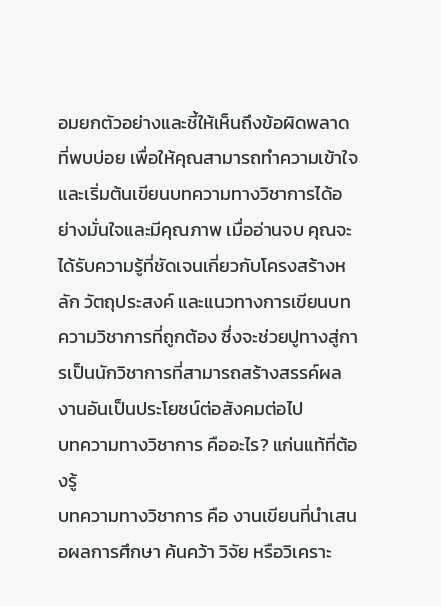อมยกตัวอย่างและชี้ให้เห็นถึงข้อผิดพลาดที่พบบ่อย เพื่อให้คุณสามารถทำความเข้าใจและเริ่มต้นเขียนบทความทางวิชาการได้อย่างมั่นใจและมีคุณภาพ เมื่ออ่านจบ คุณจะได้รับความรู้ที่ชัดเจนเกี่ยวกับโครงสร้างหลัก วัตถุประสงค์ และแนวทางการเขียนบทความวิชาการที่ถูกต้อง ซึ่งจะช่วยปูทางสู่การเป็นนักวิชาการที่สามารถสร้างสรรค์ผลงานอันเป็นประโยชน์ต่อสังคมต่อไป
บทความทางวิชาการ คืออะไร? แก่นแท้ที่ต้องรู้
บทความทางวิชาการ คือ งานเขียนที่นำเสนอผลการศึกษา ค้นคว้า วิจัย หรือวิเคราะ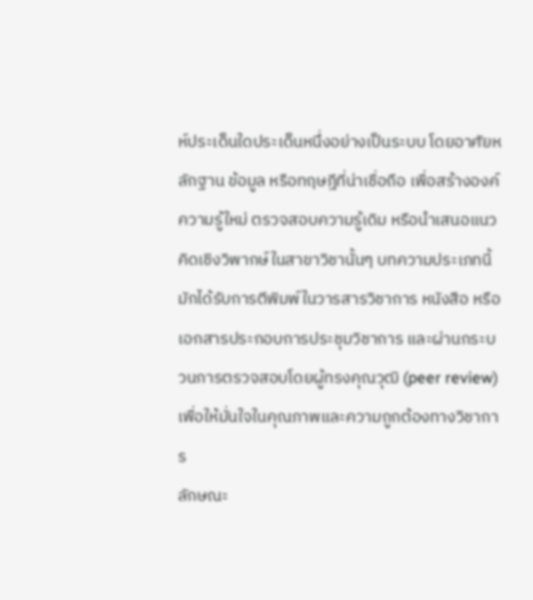ห์ประเด็นใดประเด็นหนึ่งอย่างเป็นระบบ โดยอาศัยหลักฐาน ข้อมูล หรือทฤษฎีที่น่าเชื่อถือ เพื่อสร้างองค์ความรู้ใหม่ ตรวจสอบความรู้เดิม หรือนำเสนอแนวคิดเชิงวิพากษ์ในสาขาวิชานั้นๆ บทความประเภทนี้มักได้รับการตีพิมพ์ในวารสารวิชาการ หนังสือ หรือเอกสารประกอบการประชุมวิชาการ และผ่านกระบวนการตรวจสอบโดยผู้ทรงคุณวุฒิ (peer review) เพื่อให้มั่นใจในคุณภาพและความถูกต้องทางวิชาการ
ลักษณะ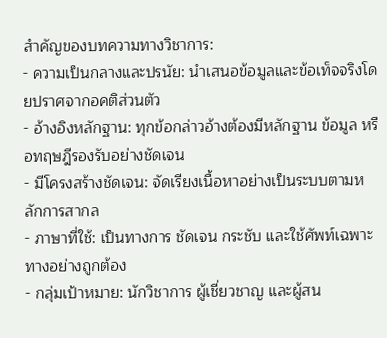สำคัญของบทความทางวิชาการ:
- ความเป็นกลางและปรนัย: นำเสนอข้อมูลและข้อเท็จจริงโดยปราศจากอคติส่วนตัว
- อ้างอิงหลักฐาน: ทุกข้อกล่าวอ้างต้องมีหลักฐาน ข้อมูล หรือทฤษฎีรองรับอย่างชัดเจน
- มีโครงสร้างชัดเจน: จัดเรียงเนื้อหาอย่างเป็นระบบตามหลักการสากล
- ภาษาที่ใช้: เป็นทางการ ชัดเจน กระชับ และใช้ศัพท์เฉพาะทางอย่างถูกต้อง
- กลุ่มเป้าหมาย: นักวิชาการ ผู้เชี่ยวชาญ และผู้สน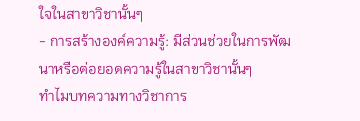ใจในสาขาวิชานั้นๆ
- การสร้างองค์ความรู้: มีส่วนช่วยในการพัฒนาหรือต่อยอดความรู้ในสาขาวิชานั้นๆ
ทำไมบทความทางวิชาการ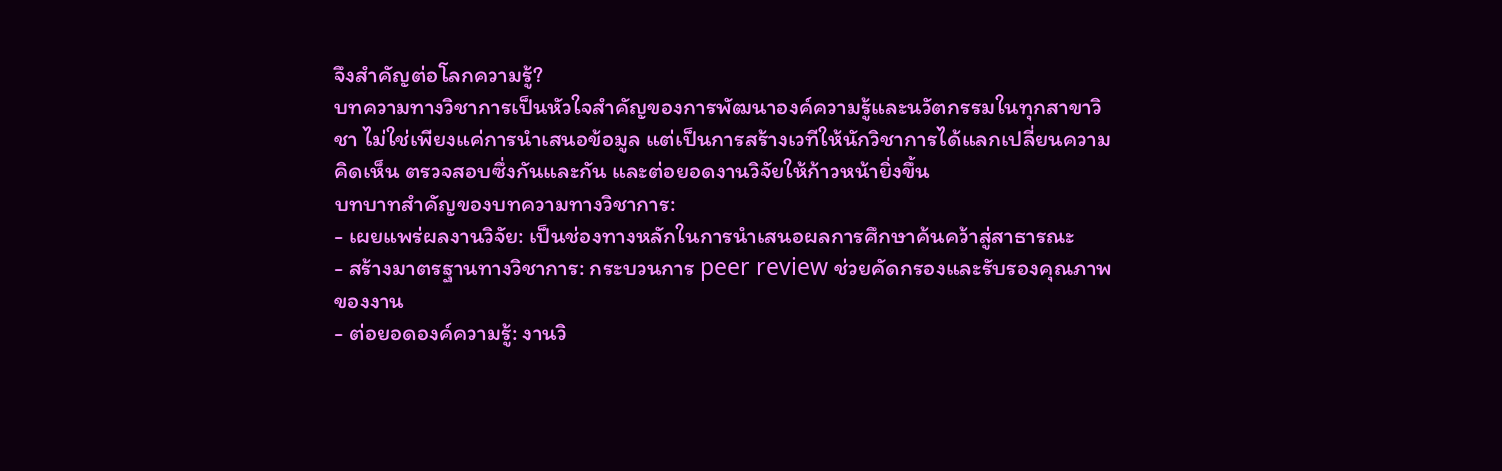จึงสำคัญต่อโลกความรู้?
บทความทางวิชาการเป็นหัวใจสำคัญของการพัฒนาองค์ความรู้และนวัตกรรมในทุกสาขาวิชา ไม่ใช่เพียงแค่การนำเสนอข้อมูล แต่เป็นการสร้างเวทีให้นักวิชาการได้แลกเปลี่ยนความคิดเห็น ตรวจสอบซึ่งกันและกัน และต่อยอดงานวิจัยให้ก้าวหน้ายิ่งขึ้น
บทบาทสำคัญของบทความทางวิชาการ:
- เผยแพร่ผลงานวิจัย: เป็นช่องทางหลักในการนำเสนอผลการศึกษาค้นคว้าสู่สาธารณะ
- สร้างมาตรฐานทางวิชาการ: กระบวนการ peer review ช่วยคัดกรองและรับรองคุณภาพของงาน
- ต่อยอดองค์ความรู้: งานวิ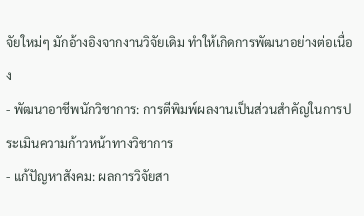จัยใหม่ๆ มักอ้างอิงจากงานวิจัยเดิม ทำให้เกิดการพัฒนาอย่างต่อเนื่อง
- พัฒนาอาชีพนักวิชาการ: การตีพิมพ์ผลงานเป็นส่วนสำคัญในการประเมินความก้าวหน้าทางวิชาการ
- แก้ปัญหาสังคม: ผลการวิจัยสา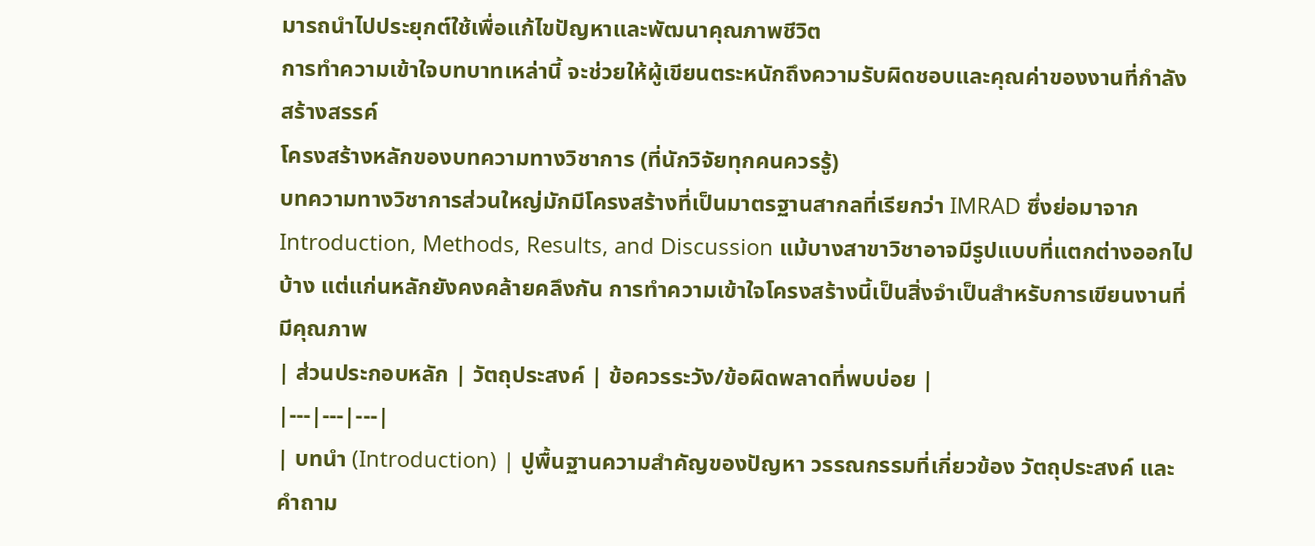มารถนำไปประยุกต์ใช้เพื่อแก้ไขปัญหาและพัฒนาคุณภาพชีวิต
การทำความเข้าใจบทบาทเหล่านี้ จะช่วยให้ผู้เขียนตระหนักถึงความรับผิดชอบและคุณค่าของงานที่กำลังสร้างสรรค์
โครงสร้างหลักของบทความทางวิชาการ (ที่นักวิจัยทุกคนควรรู้)
บทความทางวิชาการส่วนใหญ่มักมีโครงสร้างที่เป็นมาตรฐานสากลที่เรียกว่า IMRAD ซึ่งย่อมาจาก Introduction, Methods, Results, and Discussion แม้บางสาขาวิชาอาจมีรูปแบบที่แตกต่างออกไปบ้าง แต่แก่นหลักยังคงคล้ายคลึงกัน การทำความเข้าใจโครงสร้างนี้เป็นสิ่งจำเป็นสำหรับการเขียนงานที่มีคุณภาพ
| ส่วนประกอบหลัก | วัตถุประสงค์ | ข้อควรระวัง/ข้อผิดพลาดที่พบบ่อย |
|---|---|---|
| บทนำ (Introduction) | ปูพื้นฐานความสำคัญของปัญหา วรรณกรรมที่เกี่ยวข้อง วัตถุประสงค์ และคำถาม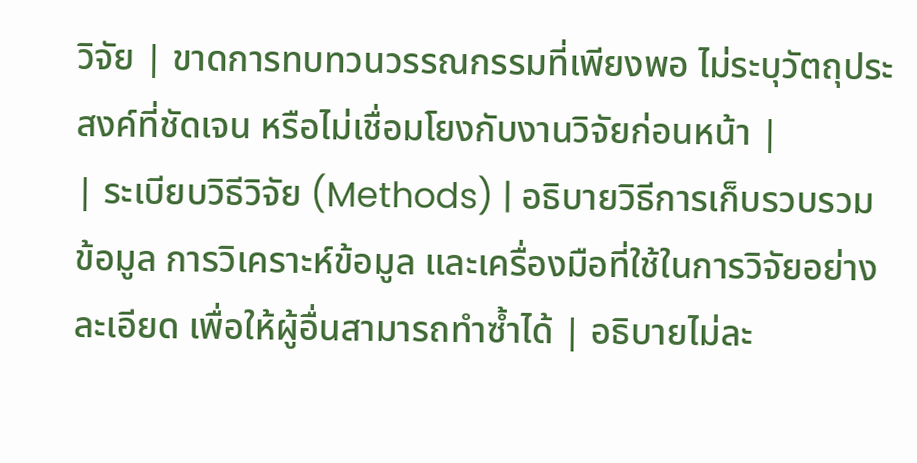วิจัย | ขาดการทบทวนวรรณกรรมที่เพียงพอ ไม่ระบุวัตถุประสงค์ที่ชัดเจน หรือไม่เชื่อมโยงกับงานวิจัยก่อนหน้า |
| ระเบียบวิธีวิจัย (Methods) | อธิบายวิธีการเก็บรวบรวมข้อมูล การวิเคราะห์ข้อมูล และเครื่องมือที่ใช้ในการวิจัยอย่างละเอียด เพื่อให้ผู้อื่นสามารถทำซ้ำได้ | อธิบายไม่ละ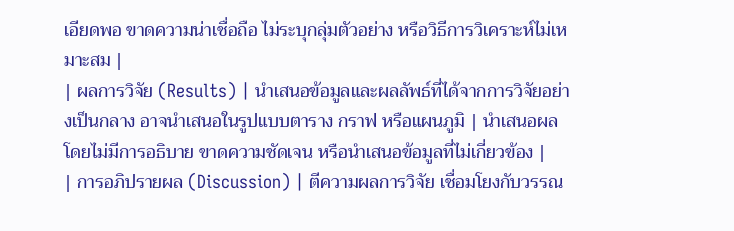เอียดพอ ขาดความน่าเชื่อถือ ไม่ระบุกลุ่มตัวอย่าง หรือวิธีการวิเคราะห์ไม่เหมาะสม |
| ผลการวิจัย (Results) | นำเสนอข้อมูลและผลลัพธ์ที่ได้จากการวิจัยอย่างเป็นกลาง อาจนำเสนอในรูปแบบตาราง กราฟ หรือแผนภูมิ | นำเสนอผลโดยไม่มีการอธิบาย ขาดความชัดเจน หรือนำเสนอข้อมูลที่ไม่เกี่ยวข้อง |
| การอภิปรายผล (Discussion) | ตีความผลการวิจัย เชื่อมโยงกับวรรณ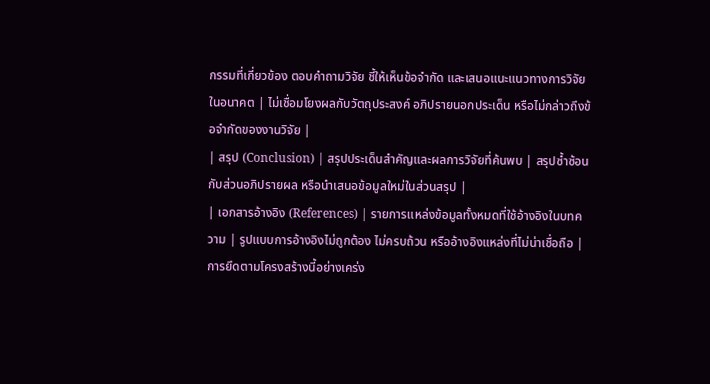กรรมที่เกี่ยวข้อง ตอบคำถามวิจัย ชี้ให้เห็นข้อจำกัด และเสนอแนะแนวทางการวิจัยในอนาคต | ไม่เชื่อมโยงผลกับวัตถุประสงค์ อภิปรายนอกประเด็น หรือไม่กล่าวถึงข้อจำกัดของงานวิจัย |
| สรุป (Conclusion) | สรุปประเด็นสำคัญและผลการวิจัยที่ค้นพบ | สรุปซ้ำซ้อนกับส่วนอภิปรายผล หรือนำเสนอข้อมูลใหม่ในส่วนสรุป |
| เอกสารอ้างอิง (References) | รายการแหล่งข้อมูลทั้งหมดที่ใช้อ้างอิงในบทความ | รูปแบบการอ้างอิงไม่ถูกต้อง ไม่ครบถ้วน หรืออ้างอิงแหล่งที่ไม่น่าเชื่อถือ |
การยึดตามโครงสร้างนี้อย่างเคร่ง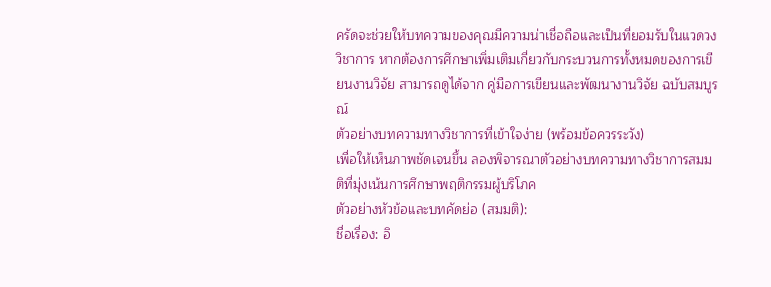ครัดจะช่วยให้บทความของคุณมีความน่าเชื่อถือและเป็นที่ยอมรับในแวดวงวิชาการ หากต้องการศึกษาเพิ่มเติมเกี่ยวกับกระบวนการทั้งหมดของการเขียนงานวิจัย สามารถดูได้จาก คู่มือการเขียนและพัฒนางานวิจัย ฉบับสมบูรณ์
ตัวอย่างบทความทางวิชาการที่เข้าใจง่าย (พร้อมข้อควรระวัง)
เพื่อให้เห็นภาพชัดเจนขึ้น ลองพิจารณาตัวอย่างบทความทางวิชาการสมมติที่มุ่งเน้นการศึกษาพฤติกรรมผู้บริโภค
ตัวอย่างหัวข้อและบทคัดย่อ (สมมติ):
ชื่อเรื่อง: อิ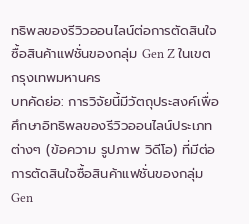ทธิพลของรีวิวออนไลน์ต่อการตัดสินใจซื้อสินค้าแฟชั่นของกลุ่ม Gen Z ในเขตกรุงเทพมหานคร
บทคัดย่อ: การวิจัยนี้มีวัตถุประสงค์เพื่อศึกษาอิทธิพลของรีวิวออนไลน์ประเภทต่างๆ (ข้อความ รูปภาพ วิดีโอ) ที่มีต่อการตัดสินใจซื้อสินค้าแฟชั่นของกลุ่ม Gen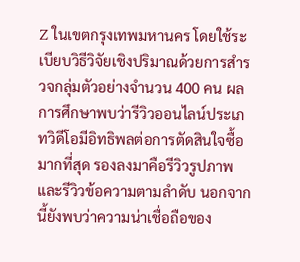Z ในเขตกรุงเทพมหานคร โดยใช้ระเบียบวิธีวิจัยเชิงปริมาณด้วยการสำรวจกลุ่มตัวอย่างจำนวน 400 คน ผลการศึกษาพบว่ารีวิวออนไลน์ประเภทวิดีโอมีอิทธิพลต่อการตัดสินใจซื้อมากที่สุด รองลงมาคือรีวิวรูปภาพ และรีวิวข้อความตามลำดับ นอกจากนี้ยังพบว่าความน่าเชื่อถือของ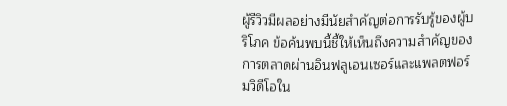ผู้รีวิวมีผลอย่างมีนัยสำคัญต่อการรับรู้ของผู้บริโภค ข้อค้นพบนี้ชี้ให้เห็นถึงความสำคัญของการตลาดผ่านอินฟลูเอนเซอร์และแพลตฟอร์มวิดีโอใน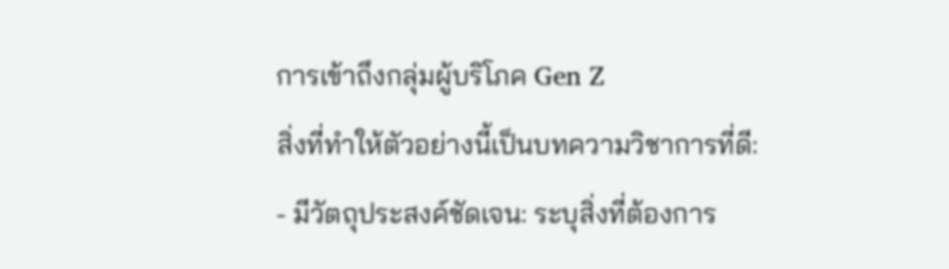การเข้าถึงกลุ่มผู้บริโภค Gen Z
สิ่งที่ทำให้ตัวอย่างนี้เป็นบทความวิชาการที่ดี:
- มีวัตถุประสงค์ชัดเจน: ระบุสิ่งที่ต้องการ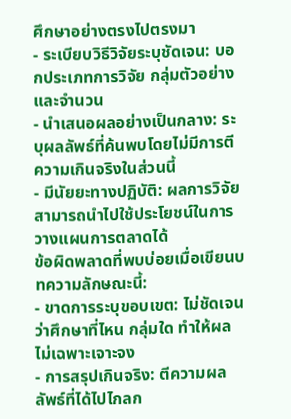ศึกษาอย่างตรงไปตรงมา
- ระเบียบวิธีวิจัยระบุชัดเจน: บอกประเภทการวิจัย กลุ่มตัวอย่าง และจำนวน
- นำเสนอผลอย่างเป็นกลาง: ระบุผลลัพธ์ที่ค้นพบโดยไม่มีการตีความเกินจริงในส่วนนี้
- มีนัยยะทางปฏิบัติ: ผลการวิจัยสามารถนำไปใช้ประโยชน์ในการวางแผนการตลาดได้
ข้อผิดพลาดที่พบบ่อยเมื่อเขียนบทความลักษณะนี้:
- ขาดการระบุขอบเขต: ไม่ชัดเจนว่าศึกษาที่ไหน กลุ่มใด ทำให้ผลไม่เฉพาะเจาะจง
- การสรุปเกินจริง: ตีความผลลัพธ์ที่ได้ไปไกลก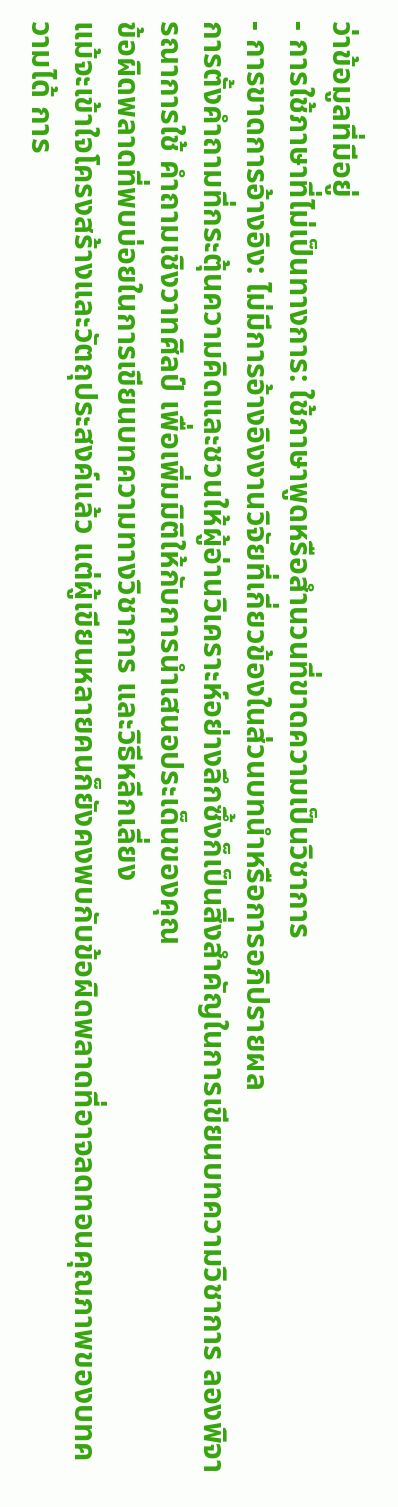ว่าข้อมูลที่มีอยู่
- การใช้ภาษาที่ไม่เป็นทางการ: ใช้ภาษาพูดหรือสำนวนที่ขาดความเป็นวิชาการ
- การขาดการอ้างอิง: ไม่มีการอ้างอิงงานวิจัยที่เกี่ยวข้องในส่วนบทนำหรือการอภิปรายผล
การตั้งคำถามที่กระตุ้นความคิดและชวนให้ผู้อ่านวิเคราะห์อย่างลึกซึ้งก็เป็นสิ่งสำคัญในการเขียนบทความวิชาการ ลองพิจารณาการใช้ คำถามเชิงวาทศิลป์ เพื่อเพิ่มมิติให้กับการนำเสนอประเด็นของคุณ
ข้อผิดพลาดที่พบบ่อยในการเขียนบทความทางวิชาการ และวิธีหลีกเลี่ยง
แม้จะเข้าใจโครงสร้างและวัตถุประสงค์แล้ว แต่ผู้เขียนหลายคนก็ยังคงพบกับข้อผิดพลาดที่อาจลดทอนคุณภาพของบทความได้ การ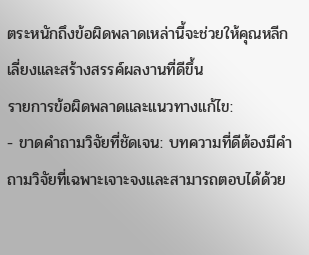ตระหนักถึงข้อผิดพลาดเหล่านี้จะช่วยให้คุณหลีกเลี่ยงและสร้างสรรค์ผลงานที่ดีขึ้น
รายการข้อผิดพลาดและแนวทางแก้ไข:
- ขาดคำถามวิจัยที่ชัดเจน: บทความที่ดีต้องมีคำถามวิจัยที่เฉพาะเจาะจงและสามารถตอบได้ด้วย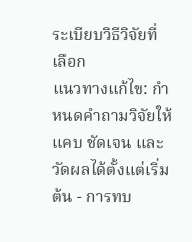ระเบียบวิธีวิจัยที่เลือก
แนวทางแก้ไข: กำหนดคำถามวิจัยให้แคบ ชัดเจน และวัดผลได้ตั้งแต่เริ่มต้น - การทบ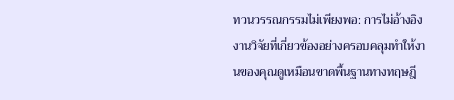ทวนวรรณกรรมไม่เพียงพอ: การไม่อ้างอิงงานวิจัยที่เกี่ยวข้องอย่างครอบคลุมทำให้งานของคุณดูเหมือนขาดพื้นฐานทางทฤษฎี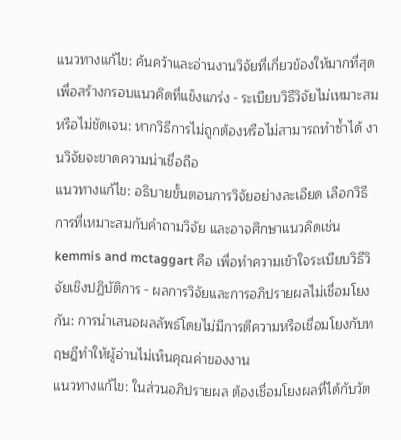แนวทางแก้ไข: ค้นคว้าและอ่านงานวิจัยที่เกี่ยวข้องให้มากที่สุด เพื่อสร้างกรอบแนวคิดที่แข็งแกร่ง - ระเบียบวิธีวิจัยไม่เหมาะสมหรือไม่ชัดเจน: หากวิธีการไม่ถูกต้องหรือไม่สามารถทำซ้ำได้ งานวิจัยจะขาดความน่าเชื่อถือ
แนวทางแก้ไข: อธิบายขั้นตอนการวิจัยอย่างละเอียด เลือกวิธีการที่เหมาะสมกับคำถามวิจัย และอาจศึกษาแนวคิดเช่น kemmis and mctaggart คือ เพื่อทำความเข้าใจระเบียบวิธีวิจัยเชิงปฏิบัติการ - ผลการวิจัยและการอภิปรายผลไม่เชื่อมโยงกัน: การนำเสนอผลลัพธ์โดยไม่มีการตีความหรือเชื่อมโยงกับทฤษฎีทำให้ผู้อ่านไม่เห็นคุณค่าของงาน
แนวทางแก้ไข: ในส่วนอภิปรายผล ต้องเชื่อมโยงผลที่ได้กับวัต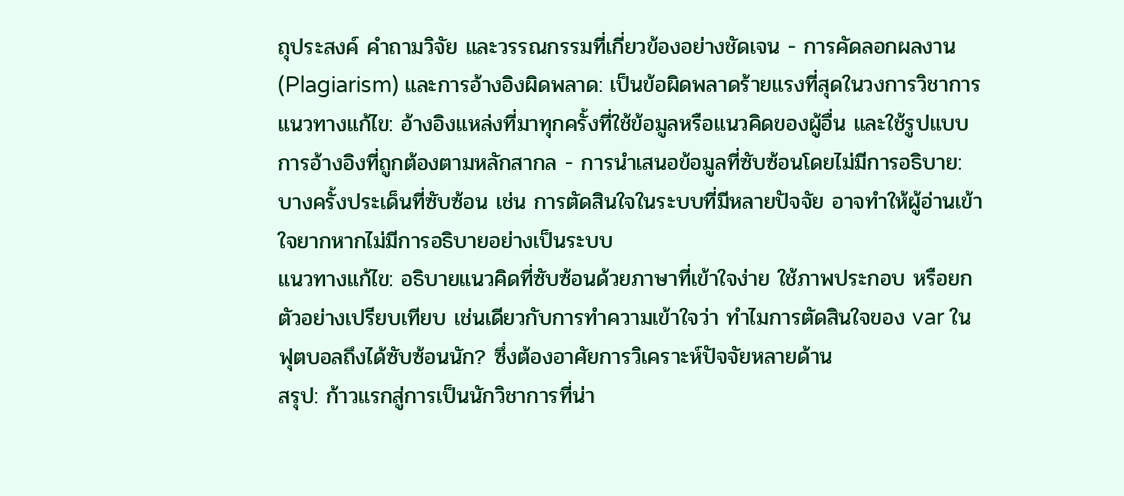ถุประสงค์ คำถามวิจัย และวรรณกรรมที่เกี่ยวข้องอย่างชัดเจน - การคัดลอกผลงาน (Plagiarism) และการอ้างอิงผิดพลาด: เป็นข้อผิดพลาดร้ายแรงที่สุดในวงการวิชาการ
แนวทางแก้ไข: อ้างอิงแหล่งที่มาทุกครั้งที่ใช้ข้อมูลหรือแนวคิดของผู้อื่น และใช้รูปแบบการอ้างอิงที่ถูกต้องตามหลักสากล - การนำเสนอข้อมูลที่ซับซ้อนโดยไม่มีการอธิบาย: บางครั้งประเด็นที่ซับซ้อน เช่น การตัดสินใจในระบบที่มีหลายปัจจัย อาจทำให้ผู้อ่านเข้าใจยากหากไม่มีการอธิบายอย่างเป็นระบบ
แนวทางแก้ไข: อธิบายแนวคิดที่ซับซ้อนด้วยภาษาที่เข้าใจง่าย ใช้ภาพประกอบ หรือยกตัวอย่างเปรียบเทียบ เช่นเดียวกับการทำความเข้าใจว่า ทำไมการตัดสินใจของ var ในฟุตบอลถึงได้ซับซ้อนนัก? ซึ่งต้องอาศัยการวิเคราะห์ปัจจัยหลายด้าน
สรุป: ก้าวแรกสู่การเป็นนักวิชาการที่น่า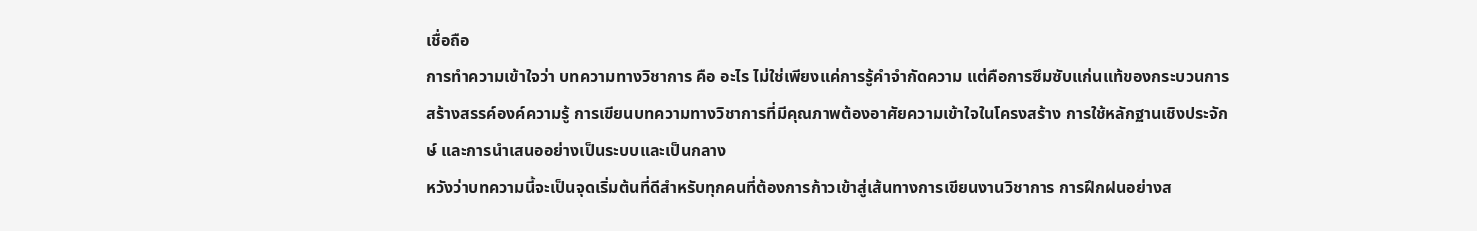เชื่อถือ
การทำความเข้าใจว่า บทความทางวิชาการ คือ อะไร ไม่ใช่เพียงแค่การรู้คำจำกัดความ แต่คือการซึมซับแก่นแท้ของกระบวนการสร้างสรรค์องค์ความรู้ การเขียนบทความทางวิชาการที่มีคุณภาพต้องอาศัยความเข้าใจในโครงสร้าง การใช้หลักฐานเชิงประจักษ์ และการนำเสนออย่างเป็นระบบและเป็นกลาง
หวังว่าบทความนี้จะเป็นจุดเริ่มต้นที่ดีสำหรับทุกคนที่ต้องการก้าวเข้าสู่เส้นทางการเขียนงานวิชาการ การฝึกฝนอย่างส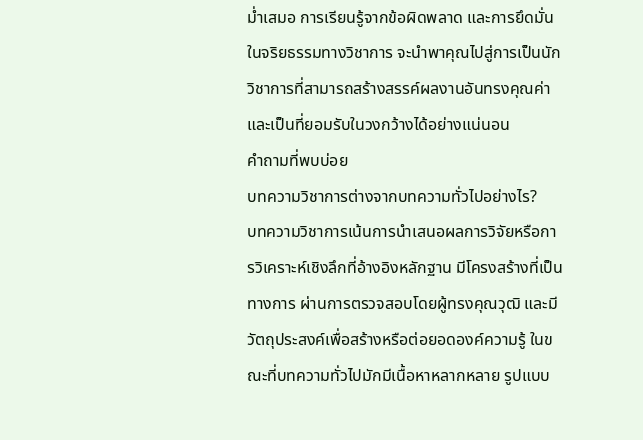ม่ำเสมอ การเรียนรู้จากข้อผิดพลาด และการยึดมั่นในจริยธรรมทางวิชาการ จะนำพาคุณไปสู่การเป็นนักวิชาการที่สามารถสร้างสรรค์ผลงานอันทรงคุณค่าและเป็นที่ยอมรับในวงกว้างได้อย่างแน่นอน
คำถามที่พบบ่อย
บทความวิชาการต่างจากบทความทั่วไปอย่างไร?
บทความวิชาการเน้นการนำเสนอผลการวิจัยหรือการวิเคราะห์เชิงลึกที่อ้างอิงหลักฐาน มีโครงสร้างที่เป็นทางการ ผ่านการตรวจสอบโดยผู้ทรงคุณวุฒิ และมีวัตถุประสงค์เพื่อสร้างหรือต่อยอดองค์ความรู้ ในขณะที่บทความทั่วไปมักมีเนื้อหาหลากหลาย รูปแบบ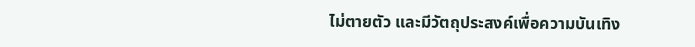ไม่ตายตัว และมีวัตถุประสงค์เพื่อความบันเทิง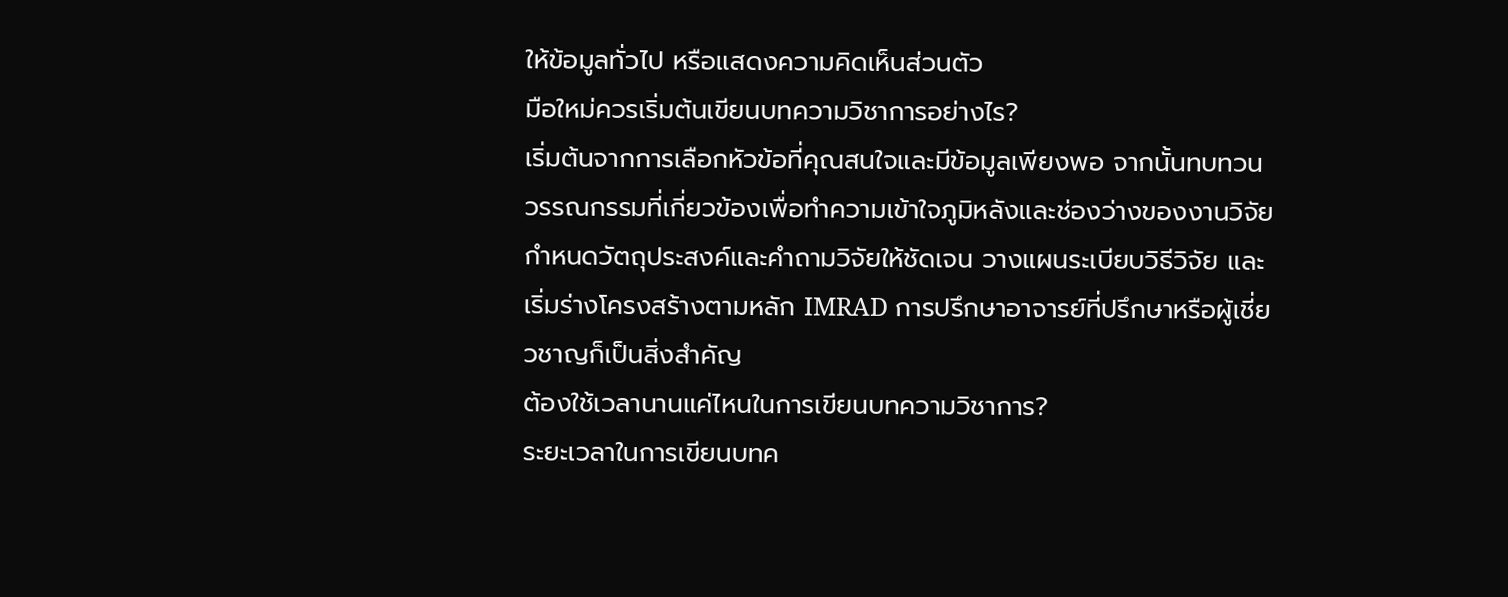ให้ข้อมูลทั่วไป หรือแสดงความคิดเห็นส่วนตัว
มือใหม่ควรเริ่มต้นเขียนบทความวิชาการอย่างไร?
เริ่มต้นจากการเลือกหัวข้อที่คุณสนใจและมีข้อมูลเพียงพอ จากนั้นทบทวนวรรณกรรมที่เกี่ยวข้องเพื่อทำความเข้าใจภูมิหลังและช่องว่างของงานวิจัย กำหนดวัตถุประสงค์และคำถามวิจัยให้ชัดเจน วางแผนระเบียบวิธีวิจัย และเริ่มร่างโครงสร้างตามหลัก IMRAD การปรึกษาอาจารย์ที่ปรึกษาหรือผู้เชี่ยวชาญก็เป็นสิ่งสำคัญ
ต้องใช้เวลานานแค่ไหนในการเขียนบทความวิชาการ?
ระยะเวลาในการเขียนบทค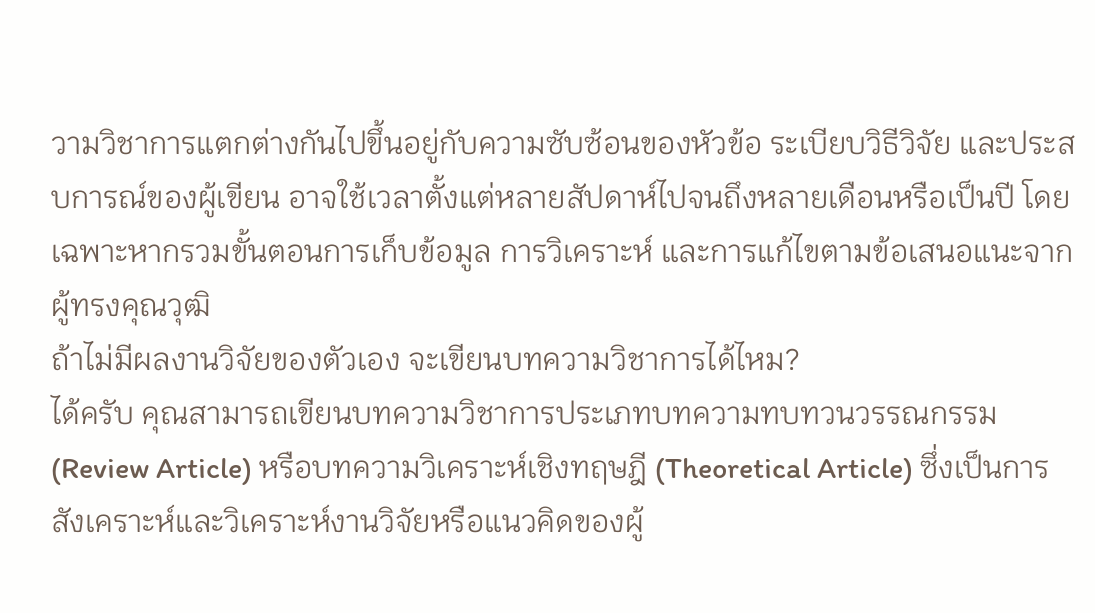วามวิชาการแตกต่างกันไปขึ้นอยู่กับความซับซ้อนของหัวข้อ ระเบียบวิธีวิจัย และประสบการณ์ของผู้เขียน อาจใช้เวลาตั้งแต่หลายสัปดาห์ไปจนถึงหลายเดือนหรือเป็นปี โดยเฉพาะหากรวมขั้นตอนการเก็บข้อมูล การวิเคราะห์ และการแก้ไขตามข้อเสนอแนะจากผู้ทรงคุณวุฒิ
ถ้าไม่มีผลงานวิจัยของตัวเอง จะเขียนบทความวิชาการได้ไหม?
ได้ครับ คุณสามารถเขียนบทความวิชาการประเภทบทความทบทวนวรรณกรรม (Review Article) หรือบทความวิเคราะห์เชิงทฤษฎี (Theoretical Article) ซึ่งเป็นการสังเคราะห์และวิเคราะห์งานวิจัยหรือแนวคิดของผู้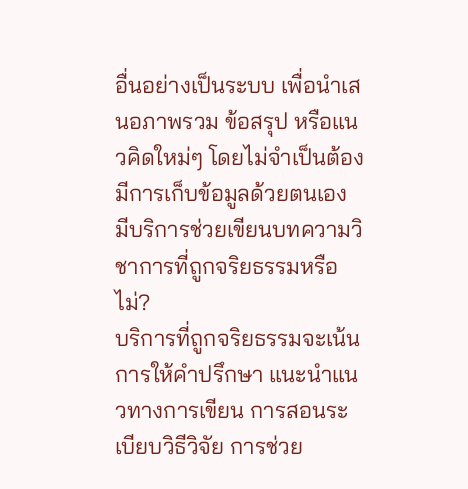อื่นอย่างเป็นระบบ เพื่อนำเสนอภาพรวม ข้อสรุป หรือแนวคิดใหม่ๆ โดยไม่จำเป็นต้องมีการเก็บข้อมูลด้วยตนเอง
มีบริการช่วยเขียนบทความวิชาการที่ถูกจริยธรรมหรือไม่?
บริการที่ถูกจริยธรรมจะเน้นการให้คำปรึกษา แนะนำแนวทางการเขียน การสอนระเบียบวิธีวิจัย การช่วย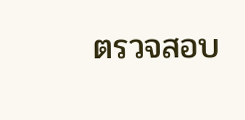ตรวจสอบ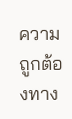ความถูกต้องทาง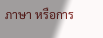ภาษา หรือการ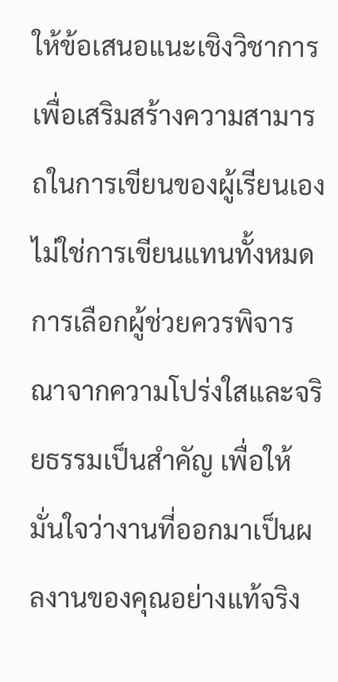ให้ข้อเสนอแนะเชิงวิชาการ เพื่อเสริมสร้างความสามารถในการเขียนของผู้เรียนเอง ไม่ใช่การเขียนแทนทั้งหมด การเลือกผู้ช่วยควรพิจารณาจากความโปร่งใสและจริยธรรมเป็นสำคัญ เพื่อให้มั่นใจว่างานที่ออกมาเป็นผลงานของคุณอย่างแท้จริง